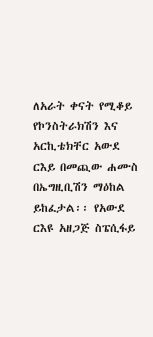ለአራት ቀናት የሚቆይ የኮንስትራክሽን እና አርኪቴክቸር አውደ ርእይ በመጪው ሐሙስ በኤግዚቢሽን ማዕከል ይከፈታል፡፡ የአውደ ርእዩ አዘጋጅ ስፔሲፋይ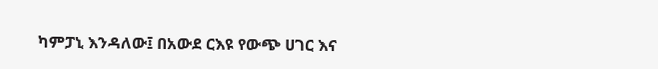ካምፓኒ እንዳለው፤ በአውደ ርእዩ የውጭ ሀገር እና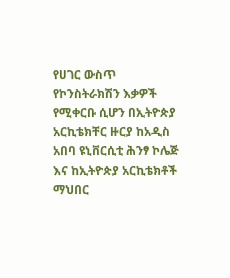የሀገር ውስጥ የኮንስትራክሽን እቃዎች የሚቀርቡ ሲሆን በኢትዮጵያ አርኪቴክቸር ዙርያ ከአዲስ አበባ ዩኒቨርሲቲ ሕንፃ ኮሌጅ እና ከኢትዮጵያ አርኪቴክቶች ማህበር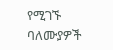የሚገኙ ባለሙያዎች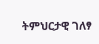ትምህርታዊ ገለፃ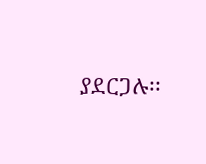ያደርጋሉ፡፡